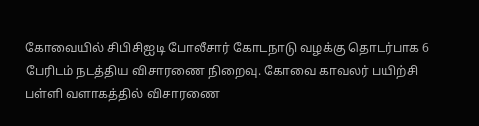கோவையில் சிபிசிஐடி போலீசார் கோடநாடு வழக்கு தொடர்பாக 6 பேரிடம் நடத்திய விசாரணை நிறைவு. கோவை காவலர் பயிற்சி பள்ளி வளாகத்தில் விசாரணை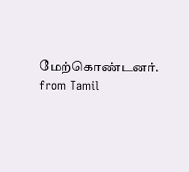மேற்கொண்டனர்.
from Tamil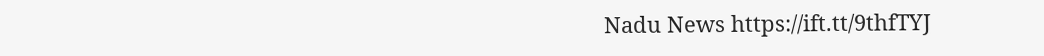Nadu News https://ift.tt/9thfTYJ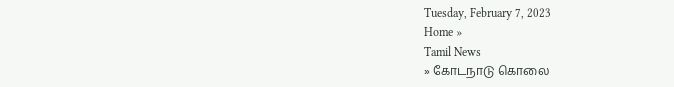Tuesday, February 7, 2023
Home »
Tamil News
» கோடநாடு கொலை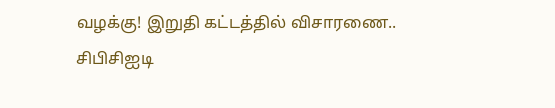வழக்கு! இறுதி கட்டத்தில் விசாரணை.. சிபிசிஐடி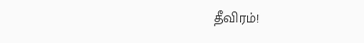தீவிரம்!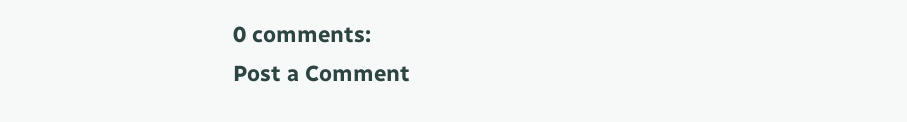0 comments:
Post a Comment